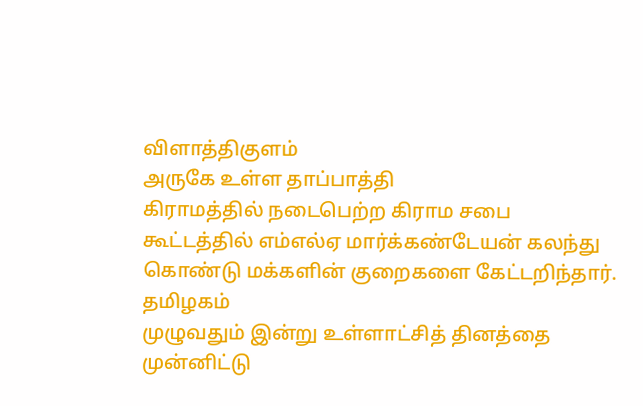விளாத்திகுளம்
அருகே உள்ள தாப்பாத்தி
கிராமத்தில் நடைபெற்ற கிராம சபை
கூட்டத்தில் எம்எல்ஏ மார்க்கண்டேயன் கலந்து கொண்டு மக்களின் குறைகளை கேட்டறிந்தார்.
தமிழகம்
முழுவதும் இன்று உள்ளாட்சித் தினத்தை முன்னிட்டு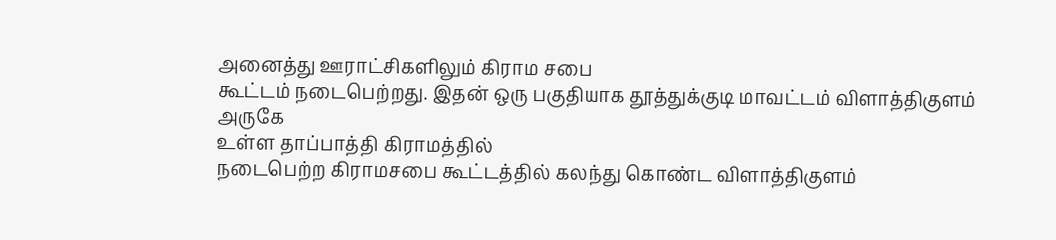அனைத்து ஊராட்சிகளிலும் கிராம சபை
கூட்டம் நடைபெற்றது. இதன் ஒரு பகுதியாக தூத்துக்குடி மாவட்டம் விளாத்திகுளம் அருகே
உள்ள தாப்பாத்தி கிராமத்தில்
நடைபெற்ற கிராமசபை கூட்டத்தில் கலந்து கொண்ட விளாத்திகுளம்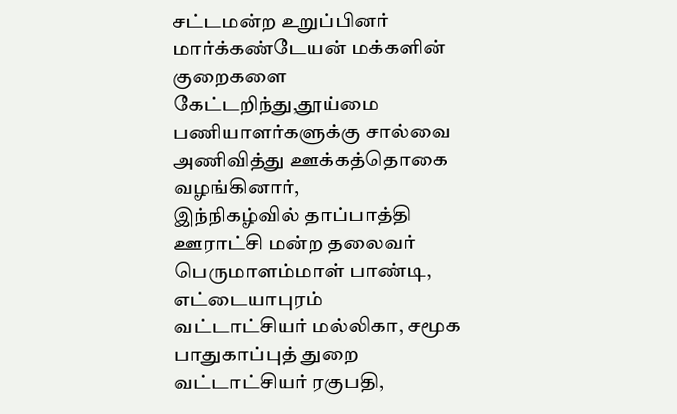சட்டமன்ற உறுப்பினர்
மார்க்கண்டேயன் மக்களின் குறைகளை கேட்டறிந்து,தூய்மை
பணியாளர்களுக்கு சால்வை அணிவித்து ஊக்கத்தொகை வழங்கினார்,
இந்நிகழ்வில் தாப்பாத்தி ஊராட்சி மன்ற தலைவர்
பெருமாளம்மாள் பாண்டி, எட்டையாபுரம்
வட்டாட்சியர் மல்லிகா, சமூக
பாதுகாப்புத் துறை வட்டாட்சியர் ரகுபதி,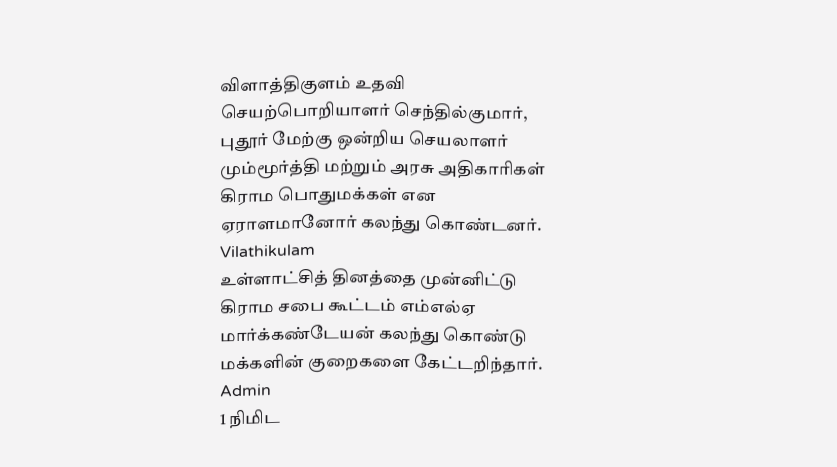விளாத்திகுளம் உதவி செயற்பொறியாளர் செந்தில்குமார், புதூர் மேற்கு ஒன்றிய செயலாளர்
மும்மூர்த்தி மற்றும் அரசு அதிகாரிகள்
கிராம பொதுமக்கள் என ஏராளமானோர் கலந்து கொண்டனர்.
Vilathikulam
உள்ளாட்சித் தினத்தை முன்னிட்டு கிராம சபை கூட்டம் எம்எல்ஏ மார்க்கண்டேயன் கலந்து கொண்டு மக்களின் குறைகளை கேட்டறிந்தார்.
Admin
1 நிமிட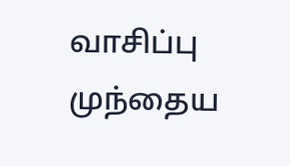வாசிப்பு
முந்தைய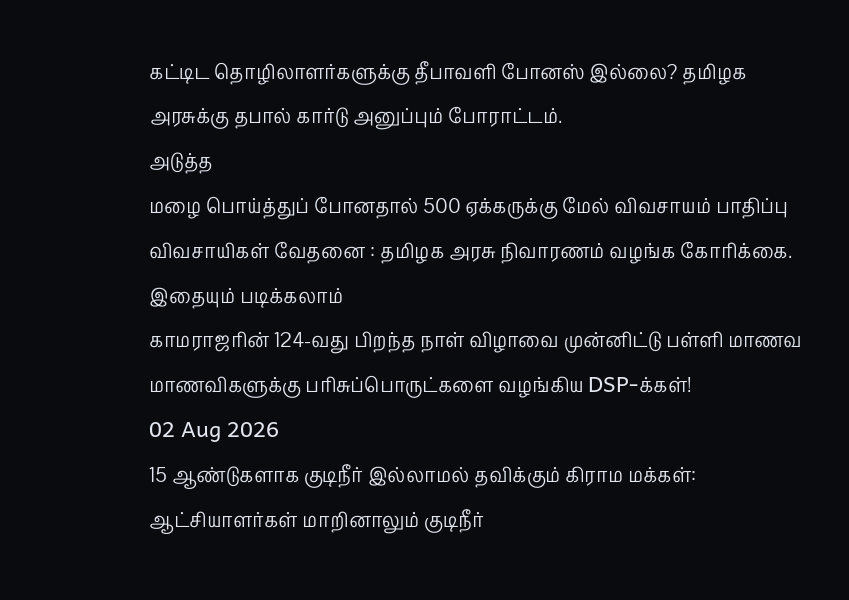கட்டிட தொழிலாளர்களுக்கு தீபாவளி போனஸ் இல்லை? தமிழக அரசுக்கு தபால் கார்டு அனுப்பும் போராட்டம்.
அடுத்த
மழை பொய்த்துப் போனதால் 500 ஏக்கருக்கு மேல் விவசாயம் பாதிப்பு விவசாயிகள் வேதனை : தமிழக அரசு நிவாரணம் வழங்க கோரிக்கை.
இதையும் படிக்கலாம்
காமராஜரின் 124-வது பிறந்த நாள் விழாவை முன்னிட்டு பள்ளி மாணவ மாணவிகளுக்கு பரிசுப்பொருட்களை வழங்கிய DSP-க்கள்!
02 Aug 2026
15 ஆண்டுகளாக குடிநீர் இல்லாமல் தவிக்கும் கிராம மக்கள்: ஆட்சியாளர்கள் மாறினாலும் குடிநீர்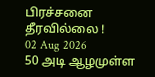பிரச்சனை தீரவில்லை !
02 Aug 2026
50 அடி ஆழமுள்ள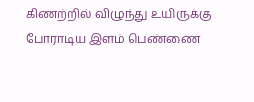கிணற்றில் விழுந்து உயிருக்கு போராடிய இளம் பெண்ணை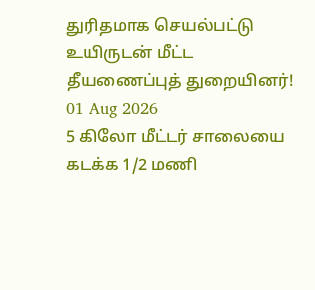துரிதமாக செயல்பட்டு உயிருடன் மீட்ட தீயணைப்புத் துறையினர்!
01 Aug 2026
5 கிலோ மீட்டர் சாலையை கடக்க 1/2 மணி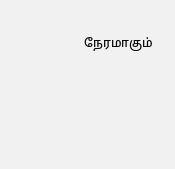நேரமாகும்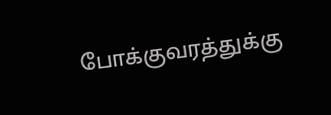போக்குவரத்துக்கு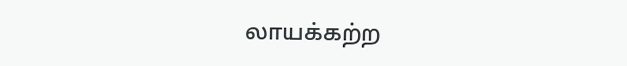லாயக்கற்ற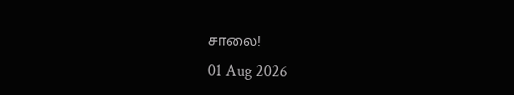சாலை!
01 Aug 2026